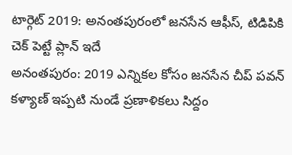టార్గెట్ 2019: అనంతపురంలో జనసేన ఆఫీస్, టిడిపికి చెక్ పెట్టే ప్లాన్ ఇదే
అనంతపురం: 2019 ఎన్నికల కోసం జనసేన చీప్ పవన్ కళ్యాణ్ ఇప్పటి నుండే ప్రణాళికలు సిద్దం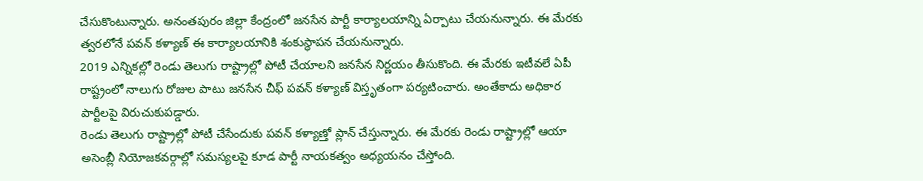చేసుకొంటున్నారు. అనంతపురం జిల్లా కేంద్రంలో జనసేన పార్టీ కార్యాలయాన్ని ఏర్పాటు చేయనున్నారు. ఈ మేరకు త్వరలోనే పవన్ కళ్యాణ్ ఈ కార్యాలయానికి శంకుస్థాపన చేయనున్నారు.
2019 ఎన్నికల్లో రెండు తెలుగు రాష్ట్రాల్లో పోటీ చేయాలని జనసేన నిర్ణయం తీసుకొంది. ఈ మేరకు ఇటీవలే ఏపీ రాష్ట్రంలో నాలుగు రోజుల పాటు జనసేన చీఫ్ పవన్ కళ్యాణ్ విస్తృతంగా పర్యటించారు. అంతేకాదు అధికార పార్టీలపై విరుచుకుపడ్డారు.
రెండు తెలుగు రాష్ట్రాల్లో పోటీ చేసేందుకు పవన్ కళ్యాణ్తో ప్లాన్ చేస్తున్నారు. ఈ మేరకు రెండు రాష్ట్రాల్లో ఆయా అసెంబ్లీ నియోజకవర్గాల్లో సమస్యలపై కూడ పార్టీ నాయకత్వం అధ్యయనం చేస్తోంది.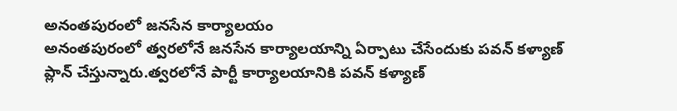అనంతపురంలో జనసేన కార్యాలయం
అనంతపురంలో త్వరలోనే జనసేన కార్యాలయాన్ని ఏర్పాటు చేసేందుకు పవన్ కళ్యాణ్ ప్లాన్ చేస్తున్నారు.త్వరలోనే పార్టీ కార్యాలయానికి పవన్ కళ్యాణ్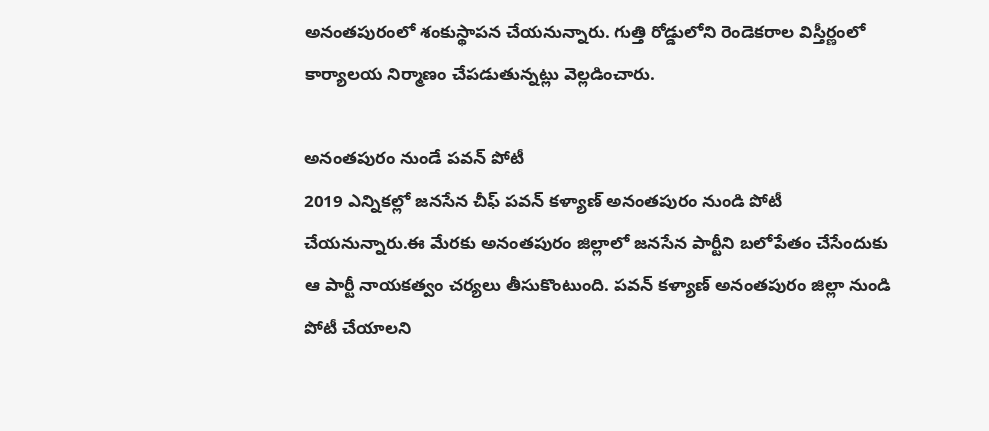అనంతపురంలో శంకుస్థాపన చేయనున్నారు. గుత్తి రోడ్డులోని రెండెకరాల విస్తీర్ణంలో కార్యాలయ నిర్మాణం చేపడుతున్నట్లు వెల్లడించారు.

అనంతపురం నుండే పవన్ పోటీ
2019 ఎన్నికల్లో జనసేన చీఫ్ పవన్ కళ్యాణ్ అనంతపురం నుండి పోటీ చేయనున్నారు.ఈ మేరకు అనంతపురం జిల్లాలో జనసేన పార్టీని బలోపేతం చేసేందుకు ఆ పార్టీ నాయకత్వం చర్యలు తీసుకొంటుంది. పవన్ కళ్యాణ్ అనంతపురం జిల్లా నుండి పోటీ చేయాలని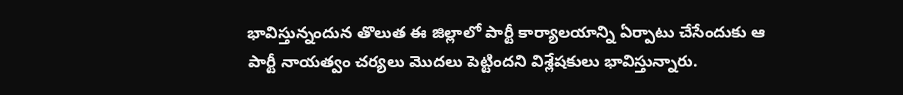భావిస్తున్నందున తొలుత ఈ జిల్లాలో పార్టీ కార్యాలయాన్ని ఏర్పాటు చేసేందుకు ఆ పార్టీ నాయత్వం చర్యలు మొదలు పెట్టిందని విశ్లేషకులు భావిస్తున్నారు.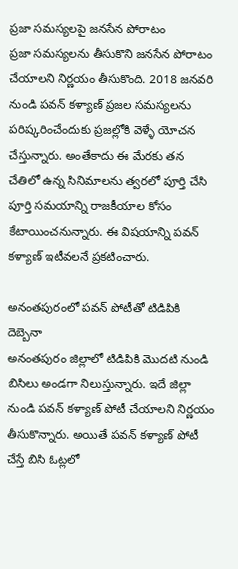ప్రజా సమస్యలపై జనసేన పోరాటం
ప్రజా సమస్యలను తీసుకొని జనసేన పోరాటం చేయాలని నిర్ణయం తీసుకొంది. 2018 జనవరి నుండి పవన్ కళ్యాణ్ ప్రజల సమస్యలను పరిష్కరించేందుకు ప్రజల్లోకి వెళ్ళే యోచన చేస్తున్నారు. అంతేకాదు ఈ మేరకు తన చేతిలో ఉన్న సినిమాలను త్వరలో పూర్తి చేసి పూర్తి సమయాన్ని రాజకీయాల కోసం కేటాయించనున్నారు. ఈ విషయాన్ని పవన్ కళ్యాణ్ ఇటీవలనే ప్రకటించారు.

అనంతపురంలో పవన్ పోటీతో టిడిపికి దెబ్బెనా
అనంతపురం జిల్లాలో టిడిపికి మొదటి నుండి బిసిలు అండగా నిలుస్తున్నారు. ఇదే జిల్లా నుండి పవన్ కళ్యాణ్ పోటీ చేయాలని నిర్ణయం తీసుకొన్నారు. అయితే పవన్ కళ్యాణ్ పోటీ చేస్తే బిసి ఓట్లలో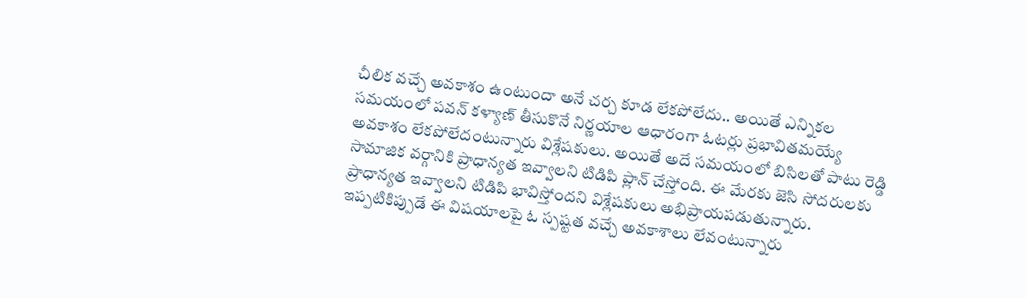చీలిక వచ్చే అవకాశం ఉంటుందా అనే చర్చ కూడ లేకపోలేదు.. అయితే ఎన్నికల సమయంలో పవన్ కళ్యాణ్ తీసుకొనే నిర్ణయాల ఆధారంగా ఓటర్లు ప్రభావితమయ్యే అవకాశం లేకపోలేదంటున్నారు విశ్లేషకులు. అయితే అదే సమయంలో బిసిలతో పాటు రెడ్డి సామాజిక వర్గానికి ప్రాధాన్యత ఇవ్వాలని టిడిపి ప్లాన్ చేస్తోంది. ఈ మేరకు జెసి సోదరులకు ప్రాధాన్యత ఇవ్వాలని టిడిపి భావిస్తోందని విశ్లేషకులు అభిప్రాయపడుతున్నారు. ఇప్పటికిప్పుడే ఈ విషయాలపై ఓ స్పష్టత వచ్చే అవకాశాలు లేవంటున్నారు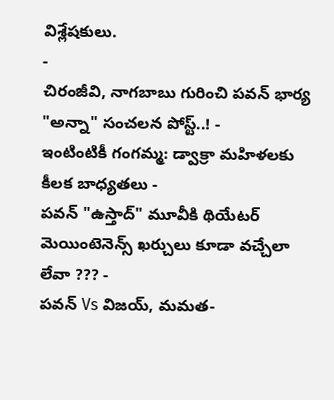విశ్లేషకులు.
-
చిరంజీవి, నాగబాబు గురించి పవన్ భార్య "అన్నా" సంచలన పోస్ట్..! -
ఇంటింటికీ గంగమ్మ: డ్వాక్రా మహిళలకు కీలక బాధ్యతలు -
పవన్ "ఉస్తాద్" మూవీకి థియేటర్ మెయింటెనెన్స్ ఖర్చులు కూడా వచ్చేలా లేవా ??? -
పవన్ Vs విజయ్, మమత-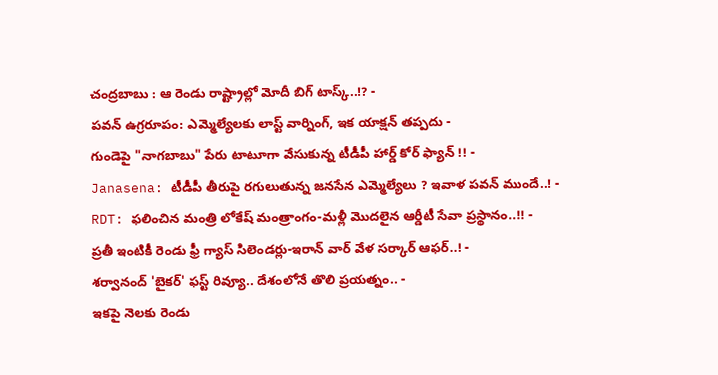చంద్రబాబు : ఆ రెండు రాష్ట్రాల్లో మోదీ బిగ్ టాస్క్..!? -
పవన్ ఉగ్రరూపం: ఎమ్మెల్యేలకు లాస్ట్ వార్నింగ్, ఇక యాక్షన్ తప్పదు -
గుండెపై "నాగబాబు" పేరు టాటూగా వేసుకున్న టీడీపీ హార్డ్ కోర్ ఫ్యాన్ !! -
Janasena: టీడీపీ తీరుపై రగులుతున్న జనసేన ఎమ్మెల్యేలు ? ఇవాళ పవన్ ముందే..! -
RDT: ఫలించిన మంత్రి లోకేష్ మంత్రాంగం-మళ్లీ మొదలైన ఆర్డీటీ సేవా ప్రస్థానం..!! -
ప్రతీ ఇంటికీ రెండు ఫ్రీ గ్యాస్ సిలెండర్లు-ఇరాన్ వార్ వేళ సర్కార్ ఆఫర్..! -
శర్వానంద్ 'బైకర్' ఫస్ట్ రివ్యూ.. దేశంలోనే తొలి ప్రయత్నం.. -
ఇకపై నెలకు రెండు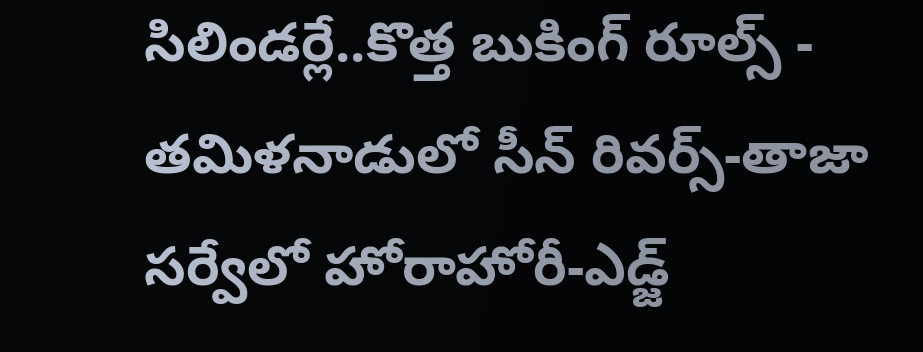సిలిండర్లే..కొత్త బుకింగ్ రూల్స్ -
తమిళనాడులో సీన్ రివర్స్-తాజా సర్వేలో హోరాహోరీ-ఎడ్జ్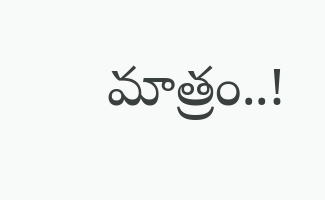మాత్రం..!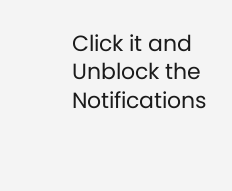Click it and Unblock the Notifications